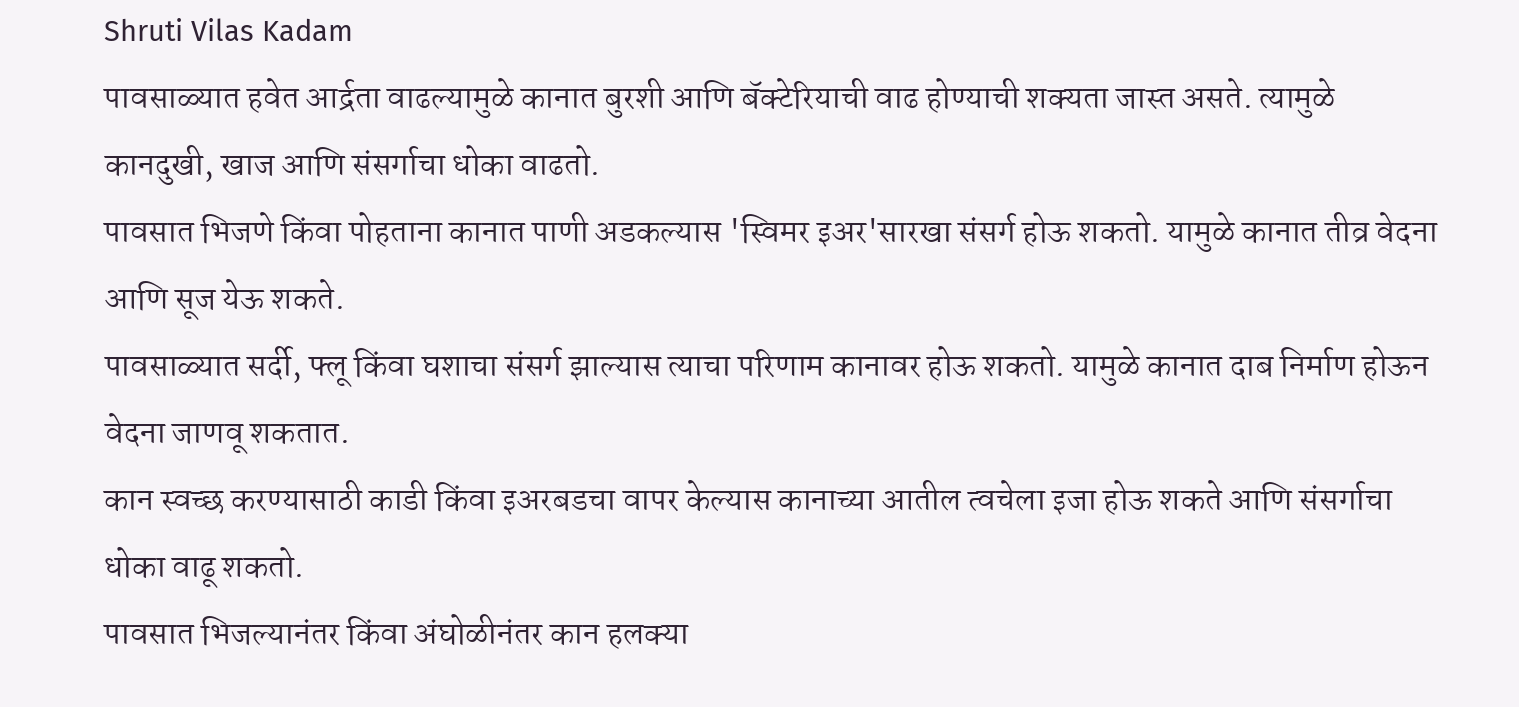Shruti Vilas Kadam
पावसाळ्यात हवेत आर्द्रता वाढल्यामुळे कानात बुरशी आणि बॅक्टेरियाची वाढ होण्याची शक्यता जास्त असते. त्यामुळे कानदुखी, खाज आणि संसर्गाचा धोका वाढतो.
पावसात भिजणे किंवा पोहताना कानात पाणी अडकल्यास 'स्विमर इअर'सारखा संसर्ग होऊ शकतो. यामुळे कानात तीव्र वेदना आणि सूज येऊ शकते.
पावसाळ्यात सर्दी, फ्लू किंवा घशाचा संसर्ग झाल्यास त्याचा परिणाम कानावर होऊ शकतो. यामुळे कानात दाब निर्माण होऊन वेदना जाणवू शकतात.
कान स्वच्छ करण्यासाठी काडी किंवा इअरबडचा वापर केल्यास कानाच्या आतील त्वचेला इजा होऊ शकते आणि संसर्गाचा धोका वाढू शकतो.
पावसात भिजल्यानंतर किंवा अंघोळीनंतर कान हलक्या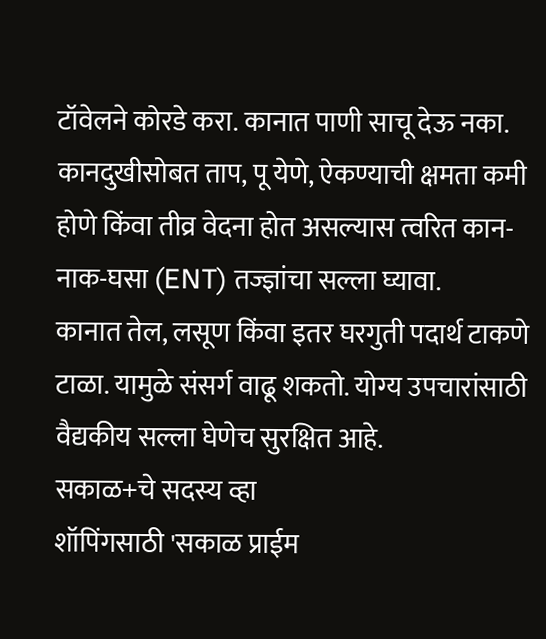टॉवेलने कोरडे करा. कानात पाणी साचू देऊ नका.
कानदुखीसोबत ताप, पू येणे, ऐकण्याची क्षमता कमी होणे किंवा तीव्र वेदना होत असल्यास त्वरित कान-नाक-घसा (ENT) तज्ज्ञांचा सल्ला घ्यावा.
कानात तेल, लसूण किंवा इतर घरगुती पदार्थ टाकणे टाळा. यामुळे संसर्ग वाढू शकतो. योग्य उपचारांसाठी वैद्यकीय सल्ला घेणेच सुरक्षित आहे.
सकाळ+चे सदस्य व्हा
शॉपिंगसाठी 'सकाळ प्राईम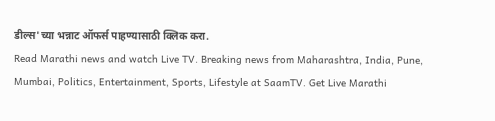डील्स'च्या भन्नाट ऑफर्स पाहण्यासाठी क्लिक करा.
Read Marathi news and watch Live TV. Breaking news from Maharashtra, India, Pune, Mumbai, Politics, Entertainment, Sports, Lifestyle at SaamTV. Get Live Marathi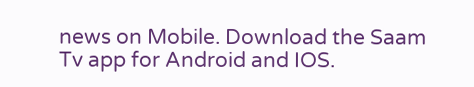news on Mobile. Download the Saam Tv app for Android and IOS.